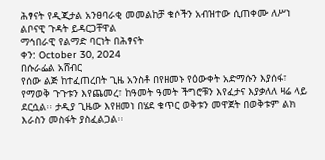ሕፃናት የዲጂታል አንፀባራቂ መመልከቻ ቁሶችን አብዝተው ሲጠቀሙ ለሥነ ልቦናዊ ጉዳት ይዳርጋቸዋል
ማኅበራዊ የልማድ ባርነት በሕፃናት
ቀን: October 30, 2024
በሱራፌል አሸብር
የሰው ልጅ ከተፈጠረበት ጊዜ አንስቶ በየዘመኑ የዕውቀት አድማሱን እያሰፋ፣ የማወቅ ጉጉቱን እየጨመረ፣ ከዓመት ዓመት ችግሮቹን እየፈታና እያቃለለ ዛሬ ላይ ደርሷል፡፡ ታዲያ ጊዜው እየዘመነ በሄደ ቁጥር ወቅቱን መዋጀት በወቅቱም ልክ እራስን መስፋት ያስፈልጋል፡፡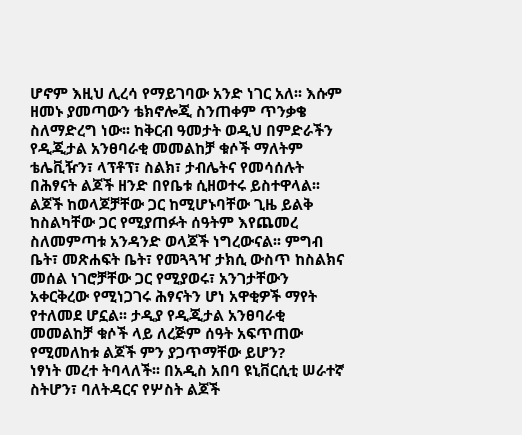ሆኖም እዚህ ሊረሳ የማይገባው አንድ ነገር አለ፡፡ እሱም ዘመኑ ያመጣውን ቴክኖሎጂ ስንጠቀም ጥንቃቄ ስለማድረግ ነው፡፡ ከቅርብ ዓመታት ወዲህ በምድራችን የዲጂታል አንፀባራቂ መመልከቻ ቁሶች ማለትም ቴሌቪዥን፣ ላፕቶፕ፣ ስልክ፣ ታብሌትና የመሳሰሉት በሕፃናት ልጆች ዘንድ በየቤቱ ሲዘወተሩ ይስተዋላል፡፡
ልጆች ከወላጆቻቸው ጋር ከሚሆኑባቸው ጊዜ ይልቅ ከስልካቸው ጋር የሚያጠፉት ሰዓትም እየጨመረ ስለመምጣቱ አንዳንድ ወላጆች ነግረውናል፡፡ ምግብ ቤት፣ መጽሐፍት ቤት፣ የመጓጓዣ ታክሲ ውስጥ ከስልክና መሰል ነገሮቻቸው ጋር የሚያወሩ፣ አንገታቸውን አቀርቅረው የሚነጋገሩ ሕፃናትን ሆነ አዋቂዎች ማየት የተለመደ ሆኗል፡፡ ታዲያ የዲጂታል አንፀባራቂ መመልከቻ ቁሶች ላይ ለረጅም ሰዓት አፍጥጠው የሚመለከቱ ልጆች ምን ያጋጥማቸው ይሆን?
ነፃነት መረተ ትባላለች፡፡ በአዲስ አበባ ዩኒቨርሲቲ ሠራተኛ ስትሆን፣ ባለትዳርና የሦስት ልጆች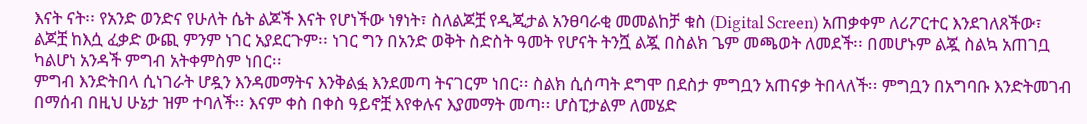እናት ናት፡፡ የአንድ ወንድና የሁለት ሴት ልጆች እናት የሆነችው ነፃነት፣ ስለልጆቿ የዲጂታል አንፀባራቂ መመልከቻ ቁስ (Digital Screen) አጠቃቀም ለሪፖርተር እንደገለጸችው፣ ልጆቿ ከእሷ ፈቃድ ውጪ ምንም ነገር አያደርጉም፡፡ ነገር ግን በአንድ ወቅት ስድስት ዓመት የሆናት ትንሿ ልጇ በስልክ ጌም መጫወት ለመደች፡፡ በመሆኑም ልጇ ስልኳ አጠገቧ ካልሆነ አንዳች ምግብ አትቀምስም ነበር፡፡
ምግብ እንድትበላ ሲነገራት ሆዷን እንዳመማትና እንቅልፏ እንደመጣ ትናገርም ነበር፡፡ ስልክ ሲሰጣት ደግሞ በደስታ ምግቧን አጠናቃ ትበላለች፡፡ ምግቧን በአግባቡ እንድትመገብ በማሰብ በዚህ ሁኔታ ዝም ተባለች፡፡ እናም ቀስ በቀስ ዓይኖቿ እየቀሉና እያመማት መጣ፡፡ ሆስፒታልም ለመሄድ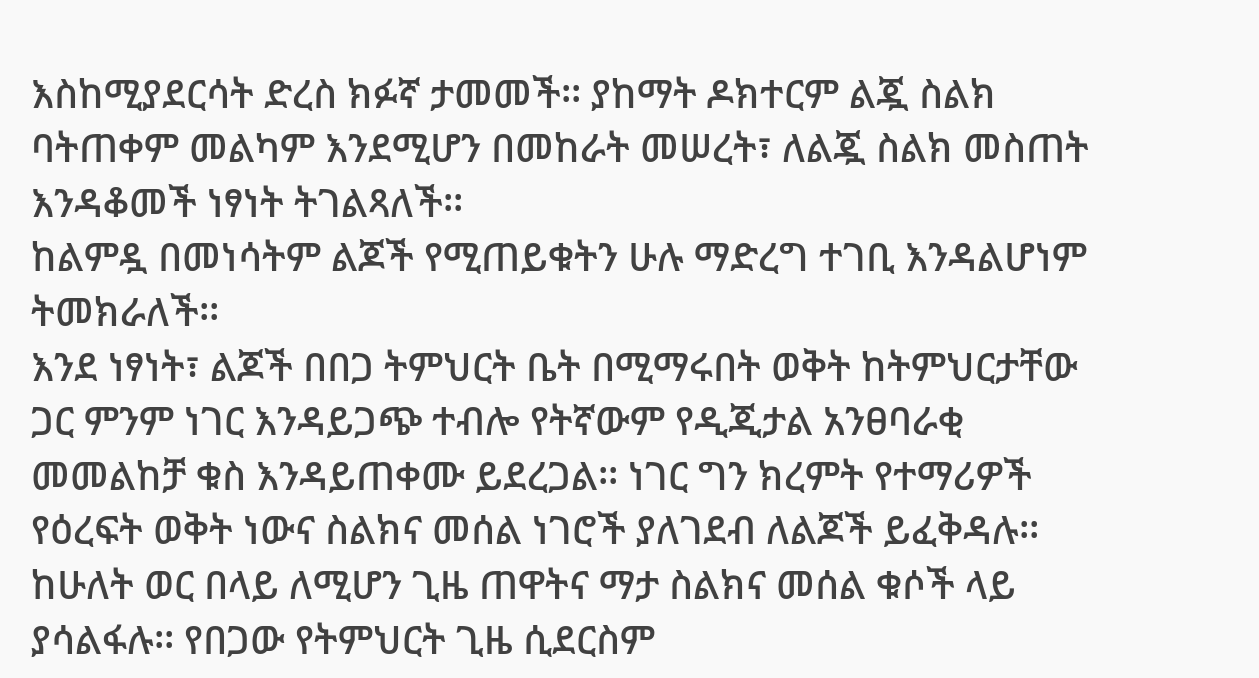እስከሚያደርሳት ድረስ ክፉኛ ታመመች፡፡ ያከማት ዶክተርም ልጇ ስልክ ባትጠቀም መልካም እንደሚሆን በመከራት መሠረት፣ ለልጇ ስልክ መስጠት እንዳቆመች ነፃነት ትገልጻለች፡፡
ከልምዷ በመነሳትም ልጆች የሚጠይቁትን ሁሉ ማድረግ ተገቢ እንዳልሆነም ትመክራለች፡፡
እንደ ነፃነት፣ ልጆች በበጋ ትምህርት ቤት በሚማሩበት ወቅት ከትምህርታቸው ጋር ምንም ነገር እንዳይጋጭ ተብሎ የትኛውም የዲጂታል አንፀባራቂ መመልከቻ ቁስ እንዳይጠቀሙ ይደረጋል፡፡ ነገር ግን ክረምት የተማሪዎች የዕረፍት ወቅት ነውና ስልክና መሰል ነገሮች ያለገደብ ለልጆች ይፈቅዳሉ፡፡
ከሁለት ወር በላይ ለሚሆን ጊዜ ጠዋትና ማታ ስልክና መሰል ቁሶች ላይ ያሳልፋሉ፡፡ የበጋው የትምህርት ጊዜ ሲደርስም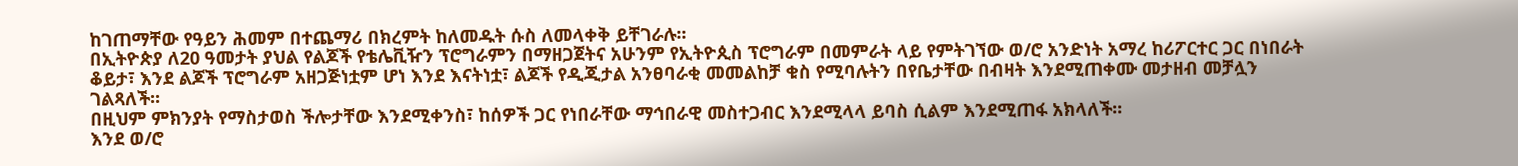ከገጠማቸው የዓይን ሕመም በተጨማሪ በክረምት ከለመዱት ሱስ ለመላቀቅ ይቸገራሉ፡፡
በኢትዮጵያ ለ20 ዓመታት ያህል የልጆች የቴሌቪዥን ፕሮግራምን በማዘጋጀትና አሁንም የኢትዮጲስ ፕሮግራም በመምራት ላይ የምትገኘው ወ/ሮ አንድነት አማረ ከሪፖርተር ጋር በነበራት ቆይታ፣ እንደ ልጆች ፕሮግራም አዘጋጅነቷም ሆነ እንደ እናትነቷ፣ ልጆች የዲጂታል አንፀባራቂ መመልከቻ ቁስ የሚባሉትን በየቤታቸው በብዛት እንደሚጠቀሙ መታዘብ መቻሏን ገልጻለች፡፡
በዚህም ምክንያት የማስታወስ ችሎታቸው እንደሚቀንስ፣ ከሰዎች ጋር የነበራቸው ማኅበራዊ መስተጋብር እንደሚላላ ይባስ ሲልም እንደሚጠፋ አክላለች፡፡
እንደ ወ/ሮ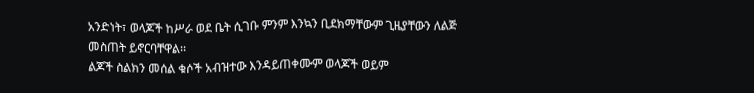አንድነት፣ ወላጆች ከሥራ ወደ ቤት ሲገቡ ምንም እንኳን ቢደክማቸውም ጊዜያቸውን ለልጅ መስጠት ይኖርባቸዋል፡፡
ልጆች ስልክን መሰል ቁሶች አብዝተው እንዳይጠቀሙም ወላጆች ወይም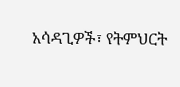አሳዳጊዎች፣ የትምህርት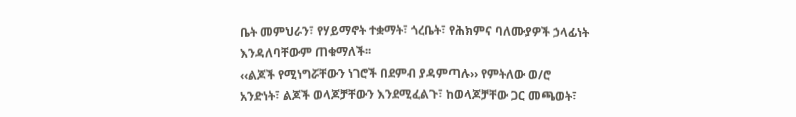ቤት መምህራን፣ የሃይማኖት ተቋማት፣ ጎረቤት፣ የሕክምና ባለሙያዎች ኃላፊነት እንዳለባቸውም ጠቁማለች፡፡
‹‹ልጆች የሚነግሯቸውን ነገሮች በደምብ ያዳምጣሉ›› የምትለው ወ/ሮ አንድነት፣ ልጆች ወላጆቻቸውን እንደሚፈልጉ፣ ከወላጆቻቸው ጋር መጫወት፣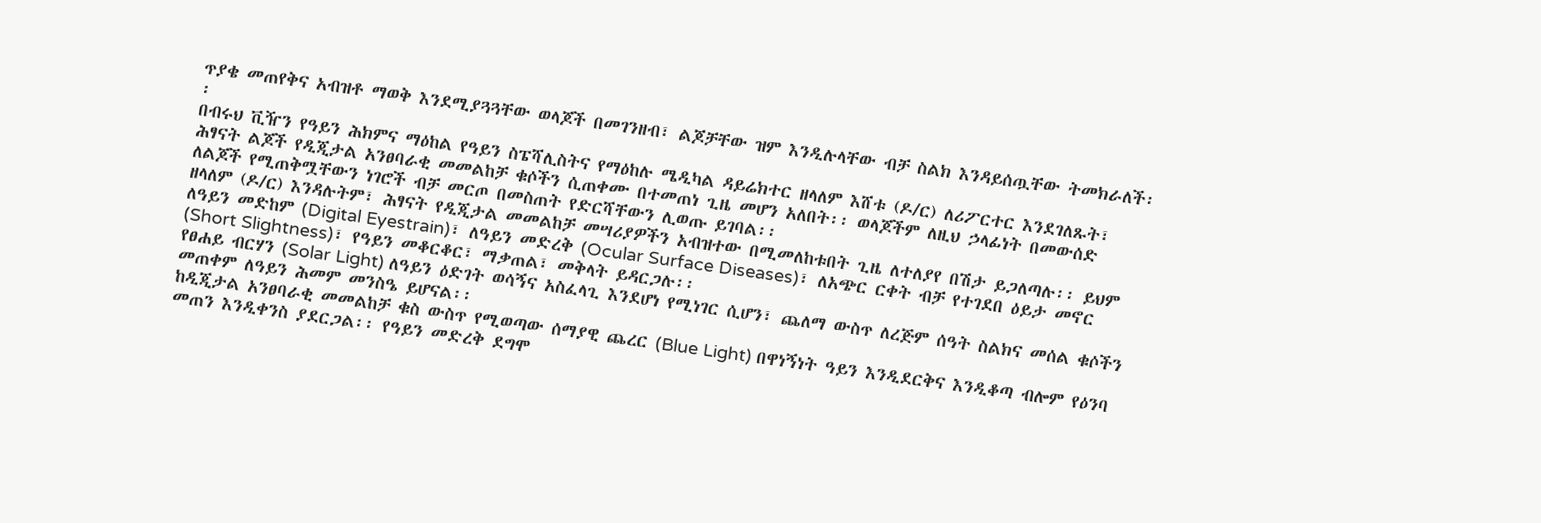ጥያቄ መጠየቅና አብዝቶ ማወቅ እንደሚያጓጓቸው ወላጆች በመገንዘብ፣ ልጆቻቸው ዝም እንዲሉላቸው ብቻ ስልክ እንዳይሰጧቸው ትመክራለች፡፡
በብሩህ ቪዥን የዓይን ሕክምና ማዕከል የዓይን ስፔሻሊስትና የማዕከሉ ሜዲካል ዳይሬክተር ዘላለም እሸቱ (ዶ/ር) ለሪፖርተር እንደገለጹት፣ ሕፃናት ልጆች የዲጂታል አንፀባራቂ መመልከቻ ቁሶችን ሲጠቀሙ በተመጠነ ጊዜ መሆን አለበት፡፡ ወላጆችም ለዚህ ኃላፊነት በመውሰድ ለልጆች የሚጠቅሟቸውን ነገሮች ብቻ መርጦ በመስጠት የድርሻቸውን ሊወጡ ይገባል፡፡
ዘላለም (ዶ/ር) እንዳሉትም፣ ሕፃናት የዲጂታል መመልከቻ መሣሪያዎችን አብዝተው በሚመለከቱበት ጊዜ ለተለያየ በሽታ ይጋለጣሉ፡፡ ይህም ለዓይን መድከም (Digital Eyestrain)፣ ለዓይን መድረቅ (Ocular Surface Diseases)፣ ለአጭር ርቀት ብቻ የተገደበ ዕይታ መኖር (Short Slightness)፣ የዓይን መቆርቆር፣ ማቃጠል፣ መቅላት ይዳርጋሉ፡፡
የፀሐይ ብርሃን (Solar Light) ለዓይን ዕድገት ወሳኝና አስፈላጊ እንደሆነ የሚነገር ሲሆን፣ ጨለማ ውስጥ ለረጅም ሰዓት ስልክና መሰል ቁሶችን መጠቀም ለዓይን ሕመም መንስዔ ይሆናል፡፡
ከዲጂታል አንፀባራቂ መመልከቻ ቁስ ውስጥ የሚወጣው ሰማያዊ ጨረር (Blue Light) በዋነኝነት ዓይን እንዲደርቅና እንዲቆጣ ብሎም የዕንባ መጠን እንዲቀንስ ያደርጋል፡፡ የዓይን መድረቅ ደግሞ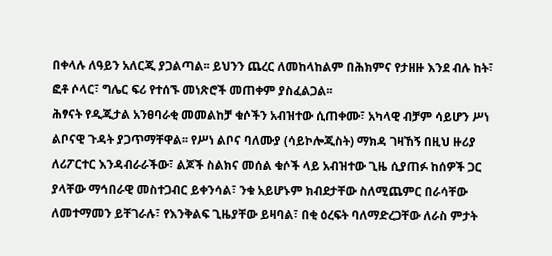በቀላሉ ለዓይን አለርጂ ያጋልጣል፡፡ ይህንን ጨረር ለመከላከልም በሕክምና የታዘዙ እንደ ብሉ ከት፣ ፎቶ ሶላር፣ ግሌር ፍሪ የተሰኙ መነጽሮች መጠቀም ያስፈልጋል፡፡
ሕፃናት የዲጂታል አንፀባራቂ መመልከቻ ቁሶችን አብዝተው ሲጠቀሙ፣ አካላዊ ብቻም ሳይሆን ሥነ ልቦናዊ ጉዳት ያጋጥማቸዋል፡፡ የሥነ ልቦና ባለሙያ (ሳይኮሎጂስት) ማክዳ ገዛኸኝ በዚህ ዙሪያ ለሪፖርተር እንዳብራራችው፣ ልጆች ስልክና መሰል ቁሶች ላይ አብዝተው ጊዜ ሲያጠፉ ከሰዎች ጋር ያላቸው ማኅበራዊ መስተጋብር ይቀንሳል፣ ንቁ አይሆኑም ክብደታቸው ስለሚጨምር በራሳቸው ለመተማመን ይቸገራሉ፣ የእንቅልፍ ጊዜያቸው ይዛባል፣ በቂ ዕረፍት ባለማድረጋቸው ለራስ ምታት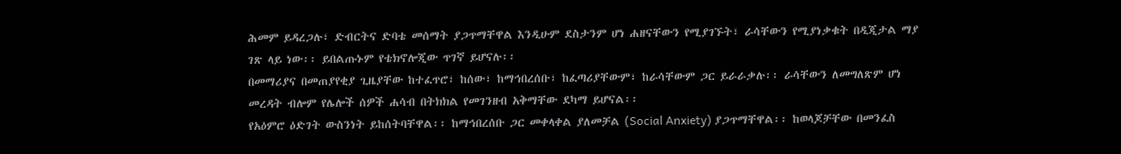ሕመም ይዳረጋሉ፣ ድብርትና ድባቴ መሰማት ያጋጥማቸዋል እንዲሁም ደስታንም ሆነ ሐዘናቸውን የሚያገኙት፣ ራሳቸውን የሚያነቃቁት በዲጂታል ማያ ገጽ ላይ ነው፡፡ ይበልጡኑም የቴክኖሎጂው ጥገኛ ይሆናሉ፡፡
በመማሪያና በመጠያየቂያ ጊዜያቸው ከተፈጥሮ፣ ከሰው፣ ከማኅበረሰቡ፣ ከፈጣሪያቸውም፣ ከራሳቸውም ጋር ይራራቃሉ፡፡ ራሳቸውን ለመግለጽም ሆነ መረዳት ብሎም የሌሎች ሰዎች ሐሳብ በትክክል የመገንዘብ አቅማቸው ደካማ ይሆናል፡፡
የአዕምሮ ዕድገት ውስንነት ይከሰትባቸዋል፡፡ ከማኅበረሰቡ ጋር መቀላቀል ያለመቻል (Social Anxiety) ያጋጥማቸዋል፡፡ ከወላጆቻቸው በመንፈስ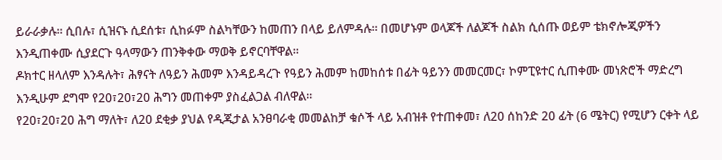ይራራቃሉ፡፡ ሲበሉ፣ ሲዝናኑ ሲደሰቱ፣ ሲከፉም ስልካቸውን ከመጠን በላይ ይለምዳሉ፡፡ በመሆኑም ወላጆች ለልጆች ስልክ ሲሰጡ ወይም ቴክኖሎጂዎችን እንዲጠቀሙ ሲያደርጉ ዓላማውን ጠንቅቀው ማወቅ ይኖርባቸዋል፡፡
ዶክተር ዘላለም እንዳሉት፣ ሕፃናት ለዓይን ሕመም እንዳይዳረጉ የዓይን ሕመም ከመከሰቱ በፊት ዓይንን መመርመር፣ ኮምፒዩተር ሲጠቀሙ መነጽሮች ማድረግ እንዲሁም ደግሞ የ20፣20፣20 ሕግን መጠቀም ያስፈልጋል ብለዋል፡፡
የ20፣20፣20 ሕግ ማለት፣ ለ20 ደቂቃ ያህል የዲጂታል አንፀባራቂ መመልከቻ ቁሶች ላይ አብዝቶ የተጠቀመ፣ ለ20 ሰከንድ 20 ፊት (6 ሜትር) የሚሆን ርቀት ላይ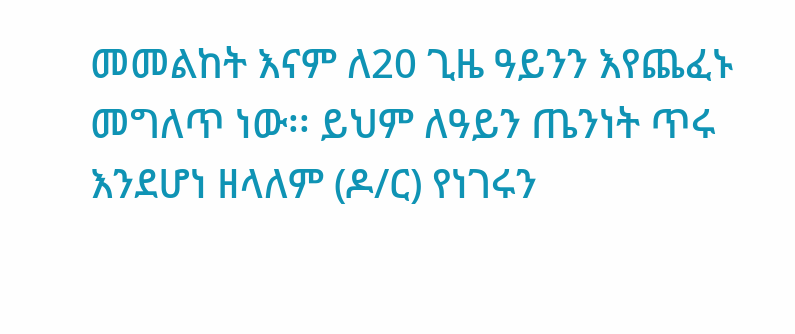መመልከት እናም ለ20 ጊዜ ዓይንን እየጨፈኑ መግለጥ ነው፡፡ ይህም ለዓይን ጤንነት ጥሩ እንደሆነ ዘላለም (ዶ/ር) የነገሩን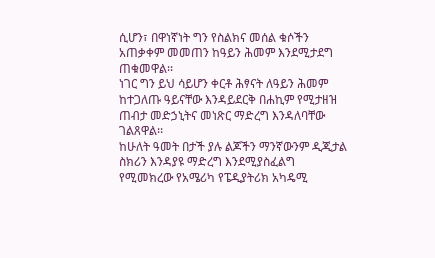ሲሆን፣ በዋነኛነት ግን የስልክና መሰል ቁሶችን አጠቃቀም መመጠን ከዓይን ሕመም እንደሚታደግ ጠቁመዋል፡፡
ነገር ግን ይህ ሳይሆን ቀርቶ ሕፃናት ለዓይን ሕመም ከተጋለጡ ዓይናቸው እንዳይደርቅ በሐኪም የሚታዘዝ ጠብታ መድኃኒትና መነጽር ማድረግ እንዳለባቸው ገልጸዋል፡፡
ከሁለት ዓመት በታች ያሉ ልጆችን ማንኛውንም ዲጂታል ስክሪን እንዳያዩ ማድረግ እንደሚያስፈልግ የሚመክረው የአሜሪካ የፔዲያትሪክ አካዴሚ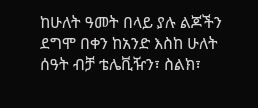ከሁለት ዓመት በላይ ያሉ ልጆችን ደግሞ በቀን ከአንድ እስከ ሁለት ሰዓት ብቻ ቴሌቪዥን፣ ስልክ፣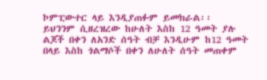ኮምፒውተር ላይ እንዲያጠፉም ይመክራል፡፡
ይህንንም ሲዘረዝረው ከሁለት እስከ 12 ዓመት ያሉ ልጆች በቀን ለአንድ ሰዓት ብቻ እንዲሁም ከ12 ዓመት በላይ እስከ ጎልማሶች በቀን ለሁለት ሰዓት መጠቀም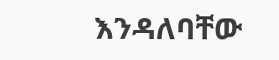እንዳለባቸው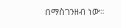በማስገንዘብ ነው፡፡